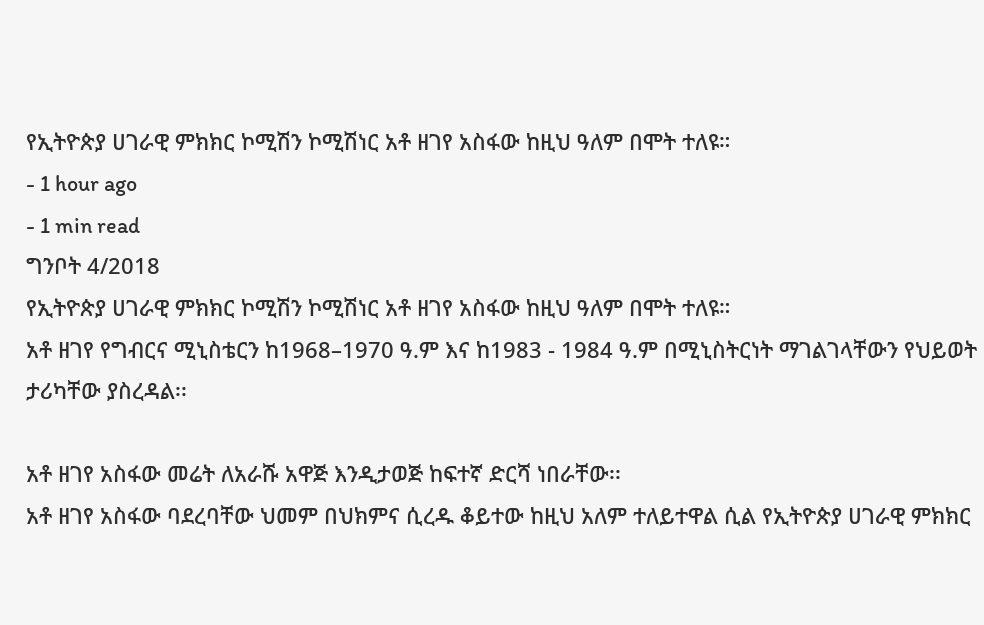የኢትዮጵያ ሀገራዊ ምክክር ኮሚሽን ኮሚሽነር አቶ ዘገየ አስፋው ከዚህ ዓለም በሞት ተለዩ።
- 1 hour ago
- 1 min read
ግንቦት 4/2018
የኢትዮጵያ ሀገራዊ ምክክር ኮሚሽን ኮሚሽነር አቶ ዘገየ አስፋው ከዚህ ዓለም በሞት ተለዩ።
አቶ ዘገየ የግብርና ሚኒስቴርን ከ1968–1970 ዓ.ም እና ከ1983 - 1984 ዓ.ም በሚኒስትርነት ማገልገላቸውን የህይወት ታሪካቸው ያስረዳል፡፡

አቶ ዘገየ አስፋው መሬት ለአራሹ አዋጅ እንዲታወጅ ከፍተኛ ድርሻ ነበራቸው፡፡
አቶ ዘገየ አስፋው ባደረባቸው ህመም በህክምና ሲረዱ ቆይተው ከዚህ አለም ተለይተዋል ሲል የኢትዮጵያ ሀገራዊ ምክክር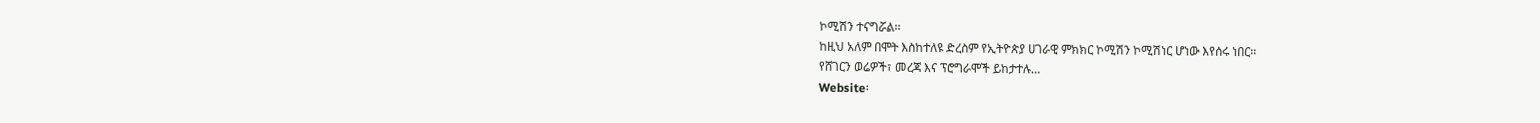ኮሚሽን ተናግሯል፡፡
ከዚህ አለም በሞት እስከተለዩ ድረስም የኢትዮጵያ ሀገራዊ ምክክር ኮሚሽን ኮሚሽነር ሆነው እየሰሩ ነበር፡፡
የሸገርን ወሬዎች፣ መረጃ እና ፕሮግራሞች ይከታተሉ…
Website፡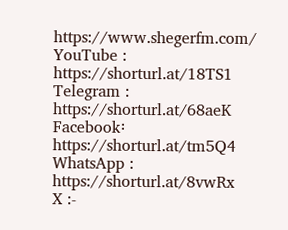https://www.shegerfm.com/
YouTube : https://shorturl.at/18TS1
Telegram : https://shorturl.at/68aeK
Facebook፡ https://shorturl.at/tm5Q4
WhatsApp : https://shorturl.at/8vwRx
X :-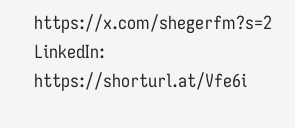https://x.com/shegerfm?s=2
LinkedIn: https://shorturl.at/Vfe6i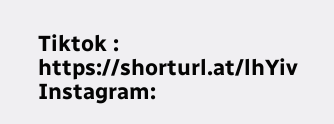Tiktok : https://shorturl.at/lhYiv
Instagram: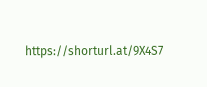https://shorturl.at/9X4S7